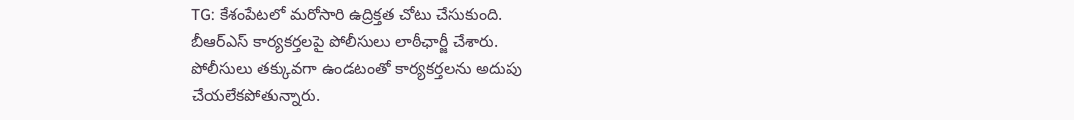TG: కేశంపేటలో మరోసారి ఉద్రిక్తత చోటు చేసుకుంది.
బీఆర్ఎస్ కార్యకర్తలపై పోలీసులు లాఠీఛార్జీ చేశారు.
పోలీసులు తక్కువగా ఉండటంతో కార్యకర్తలను అదుపు
చేయలేకపోతున్నారు.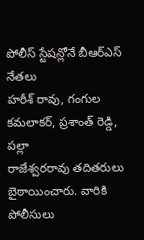పోలీస్ స్టేషన్లోనే బీఆర్ఎస్ నేతలు
హరీశ్ రావు, గంగుల కమలాకర్, ప్రశాంత్ రెడ్డి, పల్లా
రాజేశ్వరరావు తదితరులు బైఠాయించారు. వారికి పోలీసులు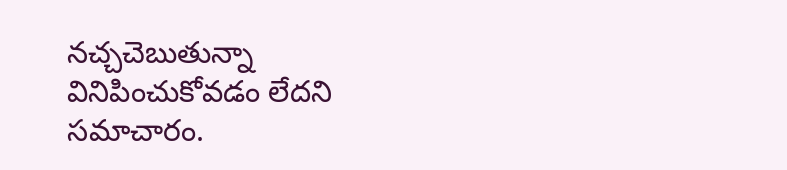నచ్చచెబుతున్నా వినిపించుకోవడం లేదని సమాచారం.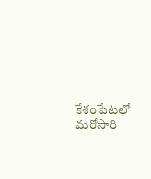కేశంపేటలో మరోసారి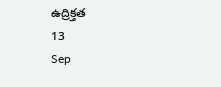ఉద్రిక్తత
13
Sep